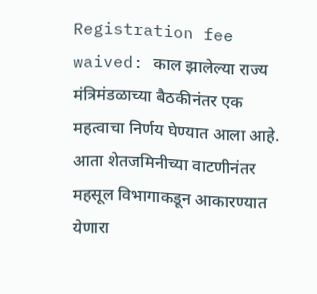Registration fee waived: काल झालेल्या राज्य मंत्रिमंडळाच्या बैठकीनंतर एक महत्वाचा निर्णय घेण्यात आला आहे. आता शेतजमिनीच्या वाटणीनंतर महसूल विभागाकडून आकारण्यात येणारा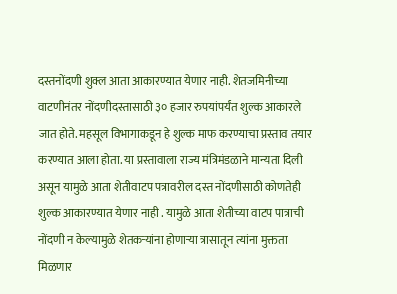दस्तनोंदणी शुक्ल आता आकारण्यात येणार नाही. शेतजमिनीच्या वाटणीनंतर नोंदणीदस्तासाठी ३० हजार रुपयांपर्यंत शुल्क आकारले जात होते. महसूल विभागाकडून हे शुल्क माफ करण्याचा प्रस्ताव तयार करण्यात आला होता. या प्रस्तावाला राज्य मंत्रिमंडळाने मान्यता दिली असून यामुळे आता शेतीवाटप पत्रावरील दस्त नोंदणीसाठी कोणतेही शुल्क आकारण्यात येणार नाही . यामुळे आता शेतीच्या वाटप पात्राची नोंदणी न केल्यामुळे शेतकऱ्यांना होणाऱ्या त्रासातून त्यांना मुक्तता मिळणार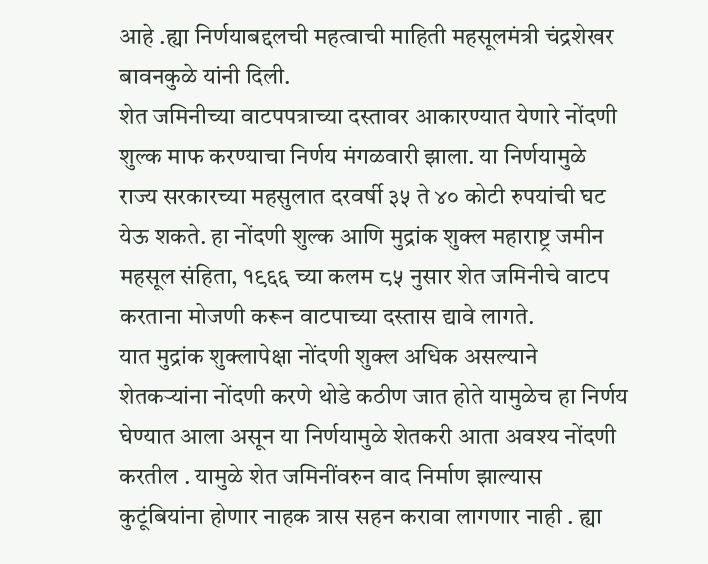आहे .ह्या निर्णयाबद्दलची महत्वाची माहिती महसूलमंत्री चंद्रशेखर बावनकुळे यांनी दिली.
शेत जमिनीच्या वाटपपत्राच्या दस्तावर आकारण्यात येणारे नोंदणी शुल्क माफ करण्याचा निर्णय मंगळवारी झाला. या निर्णयामुळे राज्य सरकारच्या महसुलात दरवर्षी ३५ ते ४० कोटी रुपयांची घट येऊ शकते. हा नोंदणी शुल्क आणि मुद्रांक शुक्ल महाराष्ट्र जमीन महसूल संहिता, १९६६ च्या कलम ८५ नुसार शेत जमिनीचे वाटप करताना मोजणी करून वाटपाच्या दस्तास द्यावे लागते.
यात मुद्रांक शुक्लापेक्षा नोंदणी शुक्ल अधिक असल्याने शेतकऱ्यांना नोंदणी करणे थोडे कठीण जात होते यामुळेच हा निर्णय घेण्यात आला असून या निर्णयामुळे शेतकरी आता अवश्य नोंदणी करतील . यामुळे शेत जमिनींवरुन वाद निर्माण झाल्यास कुटूंबियांना होणार नाहक त्रास सहन करावा लागणार नाही . ह्या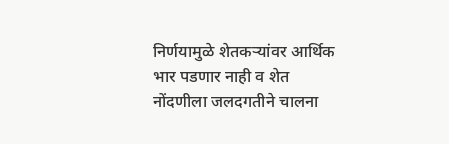निर्णयामुळे शेतकऱ्यांवर आर्थिक भार पडणार नाही व शेत नोंदणीला जलदगतीने चालना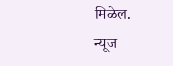मिळेल.
न्यूज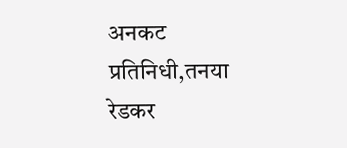अनकट प्रतिनिधी,तनया रेडकर